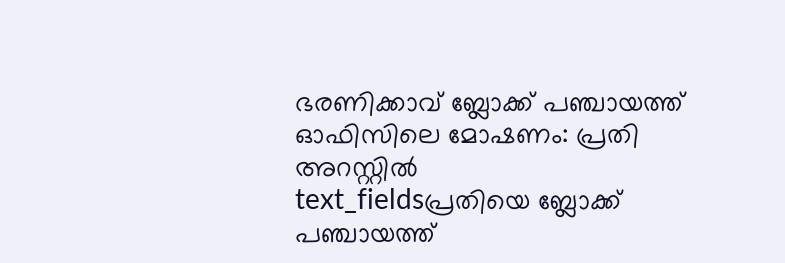ഭരണിക്കാവ് ബ്ലോക്ക് പഞ്ചായത്ത് ഓഫിസിലെ മോഷണം: പ്രതി അറസ്റ്റിൽ
text_fieldsപ്രതിയെ ബ്ലോക്ക് പഞ്ചായത്ത്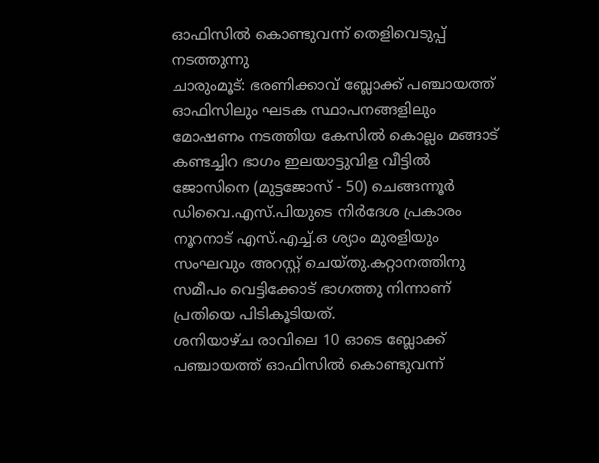ഓഫിസിൽ കൊണ്ടുവന്ന് തെളിവെടുപ്പ് നടത്തുന്നു
ചാരുംമൂട്: ഭരണിക്കാവ് ബ്ലോക്ക് പഞ്ചായത്ത് ഓഫിസിലും ഘടക സ്ഥാപനങ്ങളിലും മോഷണം നടത്തിയ കേസിൽ കൊല്ലം മങ്ങാട് കണ്ടച്ചിറ ഭാഗം ഇലയാട്ടുവിള വീട്ടിൽ ജോസിനെ (മുട്ടജോസ് - 50) ചെങ്ങന്നൂർ ഡിവൈ.എസ്.പിയുടെ നിർദേശ പ്രകാരം നൂറനാട് എസ്.എച്ച്.ഒ ശ്യാം മുരളിയും സംഘവും അറസ്റ്റ് ചെയ്തു.കറ്റാനത്തിനു സമീപം വെട്ടിക്കോട് ഭാഗത്തു നിന്നാണ് പ്രതിയെ പിടികൂടിയത്.
ശനിയാഴ്ച രാവിലെ 10 ഓടെ ബ്ലോക്ക് പഞ്ചായത്ത് ഓഫിസിൽ കൊണ്ടുവന്ന്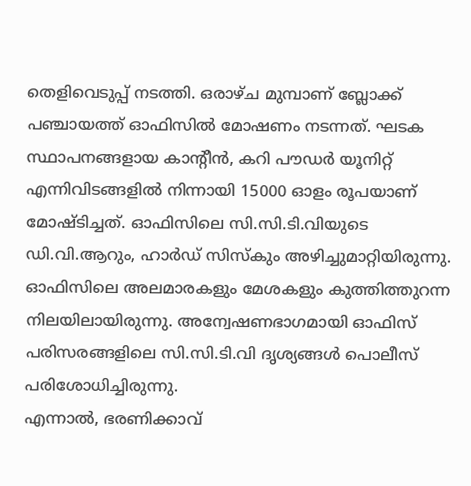തെളിവെടുപ്പ് നടത്തി. ഒരാഴ്ച മുമ്പാണ് ബ്ലോക്ക് പഞ്ചായത്ത് ഓഫിസിൽ മോഷണം നടന്നത്. ഘടക സ്ഥാപനങ്ങളായ കാന്റീൻ, കറി പൗഡർ യൂനിറ്റ് എന്നിവിടങ്ങളിൽ നിന്നായി 15000 ഓളം രൂപയാണ് മോഷ്ടിച്ചത്. ഓഫിസിലെ സി.സി.ടി.വിയുടെ ഡി.വി.ആറും, ഹാർഡ് സിസ്കും അഴിച്ചുമാറ്റിയിരുന്നു. ഓഫിസിലെ അലമാരകളും മേശകളും കുത്തിത്തുറന്ന നിലയിലായിരുന്നു. അന്വേഷണഭാഗമായി ഓഫിസ് പരിസരങ്ങളിലെ സി.സി.ടി.വി ദൃശ്യങ്ങൾ പൊലീസ് പരിശോധിച്ചിരുന്നു.
എന്നാൽ, ഭരണിക്കാവ്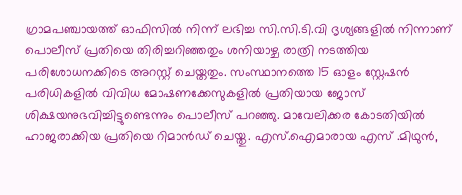ഗ്രാമപഞ്ചായത്ത് ഓഫിസിൽ നിന്ന് ലഭിച്ച സി.സി.ടി.വി ദൃശ്യങ്ങളിൽ നിന്നാണ് പൊലീസ് പ്രതിയെ തിരിച്ചറിഞ്ഞതും ശനിയാഴ്ച രാത്രി നടത്തിയ പരിശോധനക്കിടെ അറസ്റ്റ് ചെയ്തതും. സംസ്ഥാനത്തെ 15 ഓളം സ്റ്റേഷൻ പരിധികളിൽ വിവിധ മോഷണക്കേസുകളിൽ പ്രതിയായ ജോസ് ശിക്ഷയനുഭവിച്ചിട്ടുണ്ടെന്നും പൊലീസ് പറഞ്ഞു. മാവേലിക്കര കോടതിയിൽ ഹാജരാക്കിയ പ്രതിയെ റിമാൻഡ് ചെയ്തു. എസ്.ഐമാരായ എസ് .മിഥുൻ,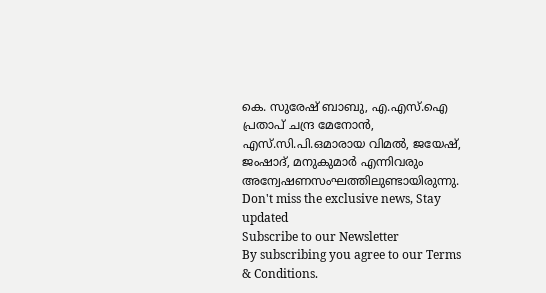കെ. സുരേഷ് ബാബു, എ.എസ്.ഐ പ്രതാപ് ചന്ദ്ര മേനോൻ, എസ്.സി.പി.ഒമാരായ വിമൽ, ജയേഷ്, ജംഷാദ്, മനുകുമാർ എന്നിവരും അന്വേഷണസംഘത്തിലുണ്ടായിരുന്നു.
Don't miss the exclusive news, Stay updated
Subscribe to our Newsletter
By subscribing you agree to our Terms & Conditions.